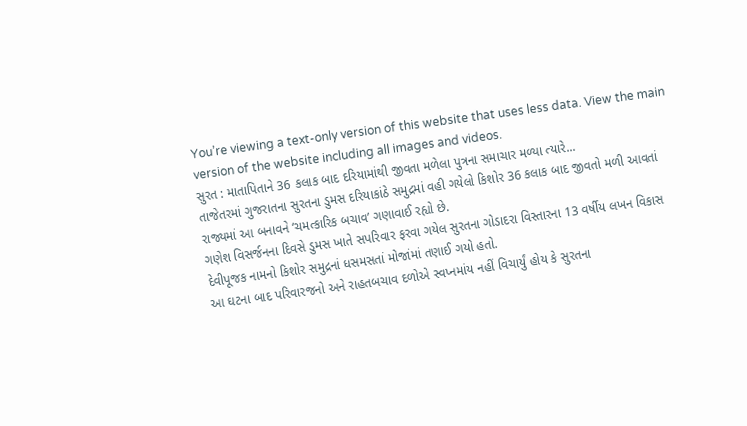You’re viewing a text-only version of this website that uses less data. View the main version of the website including all images and videos.
સુરત : માતાપિતાને 36 કલાક બાદ દરિયામાંથી જીવતા મળેલા પુત્રના સમાચાર મળ્યા ત્યારે...
તાજેતરમાં ગુજરાતના સુરતના ડુમસ દરિયાકાંઠે સમુદ્રમાં વહી ગયેલો કિશોર 36 કલાક બાદ જીવતો મળી આવતાં રાજ્યમાં આ બનાવને ‘ચમત્કારિક બચાવ’ ગણાવાઈ રહ્યો છે.
ગણેશ વિસર્જનના દિવસે ડુમસ ખાતે સપરિવાર ફરવા ગયેલ સુરતના ગોડાદરા વિસ્તારના 13 વર્ષીય લખન વિકાસ દેવીપૂજક નામનો કિશોર સમુદ્રનાં ધસમસતાં મોજાંમાં તણાઈ ગયો હતો.
આ ઘટના બાદ પરિવારજનો અને રાહતબચાવ દળોએ સ્વપ્નમાંય નહીં વિચાર્યું હોય કે સુરતના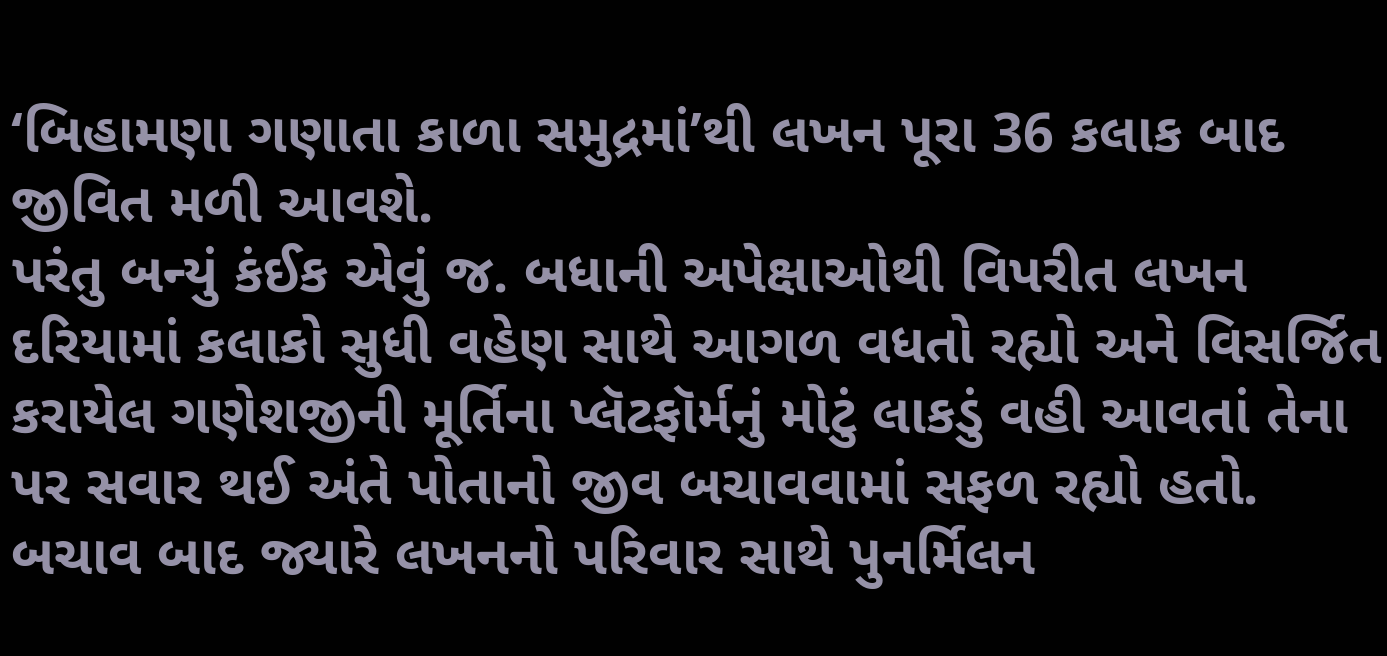‘બિહામણા ગણાતા કાળા સમુદ્રમાં’થી લખન પૂરા 36 કલાક બાદ જીવિત મળી આવશે.
પરંતુ બન્યું કંઈક એવું જ. બધાની અપેક્ષાઓથી વિપરીત લખન દરિયામાં કલાકો સુધી વહેણ સાથે આગળ વધતો રહ્યો અને વિસર્જિત કરાયેલ ગણેશજીની મૂર્તિના પ્લૅટફૉર્મનું મોટું લાકડું વહી આવતાં તેના પર સવાર થઈ અંતે પોતાનો જીવ બચાવવામાં સફળ રહ્યો હતો.
બચાવ બાદ જ્યારે લખનનો પરિવાર સાથે પુનર્મિલન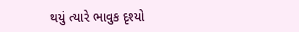થયું ત્યારે ભાવુક દૃશ્યો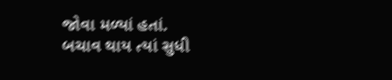જોવા મળ્યાં હતાં.
બચાવ થાય ત્યાં સુધી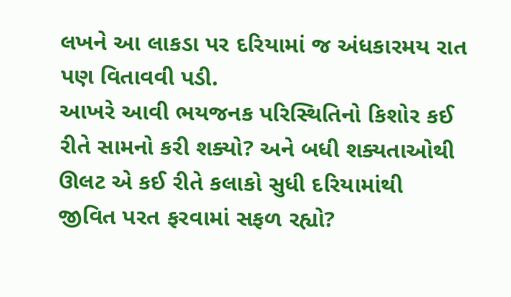લખને આ લાકડા પર દરિયામાં જ અંધકારમય રાત પણ વિતાવવી પડી.
આખરે આવી ભયજનક પરિસ્થિતિનો કિશોર કઈ રીતે સામનો કરી શક્યો? અને બધી શક્યતાઓથી ઊલટ એ કઈ રીતે કલાકો સુધી દરિયામાંથી જીવિત પરત ફરવામાં સફળ રહ્યો?